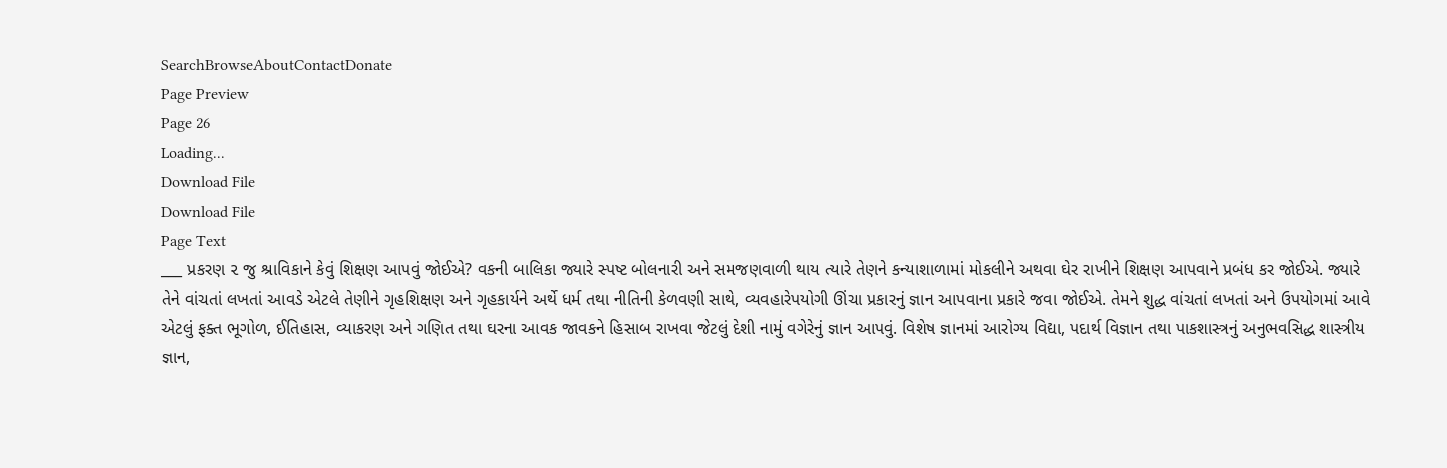SearchBrowseAboutContactDonate
Page Preview
Page 26
Loading...
Download File
Download File
Page Text
___ પ્રકરણ ૨ જુ શ્રાવિકાને કેવું શિક્ષણ આપવું જોઈએ? વકની બાલિકા જ્યારે સ્પષ્ટ બોલનારી અને સમજણવાળી થાય ત્યારે તેણને કન્યાશાળામાં મોકલીને અથવા ઘેર રાખીને શિક્ષણ આપવાને પ્રબંધ કર જોઈએ. જ્યારે તેને વાંચતાં લખતાં આવડે એટલે તેણીને ગૃહશિક્ષણ અને ગૃહકાર્યને અર્થે ધર્મ તથા નીતિની કેળવણી સાથે, વ્યવહારેપયોગી ઊંચા પ્રકારનું જ્ઞાન આપવાના પ્રકારે જવા જોઈએ. તેમને શુદ્ધ વાંચતાં લખતાં અને ઉપયોગમાં આવે એટલું ફક્ત ભૂગોળ, ઈતિહાસ, વ્યાકરણ અને ગણિત તથા ઘરના આવક જાવકને હિસાબ રાખવા જેટલું દેશી નામું વગેરેનું જ્ઞાન આપવું. વિશેષ જ્ઞાનમાં આરોગ્ય વિદ્યા, પદાર્થ વિજ્ઞાન તથા પાકશાસ્ત્રનું અનુભવસિદ્ધ શાસ્ત્રીય જ્ઞાન,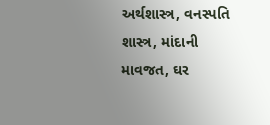અર્થશાસ્ત્ર, વનસ્પતિ શાસ્ત્ર, માંદાની માવજત, ઘર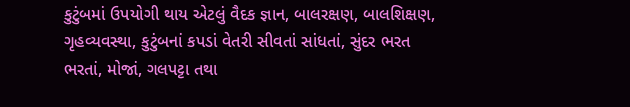કુટુંબમાં ઉપયોગી થાય એટલું વૈદક જ્ઞાન, બાલરક્ષણ, બાલશિક્ષણ, ગૃહવ્યવસ્થા, કુટુંબનાં કપડાં વેતરી સીવતાં સાંધતાં, સુંદર ભરત ભરતાં, મોજાં, ગલપટ્ટા તથા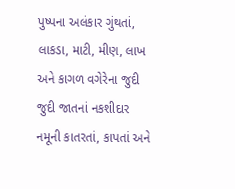પુષ્પના અલંકાર ગુંથતાં, લાકડા, માટી, મીણ, લાખ અને કાગળ વગેરેના જુદી જુદી જાતનાં નકશીદાર નમૂની કાતરતાં, કાપતાં અને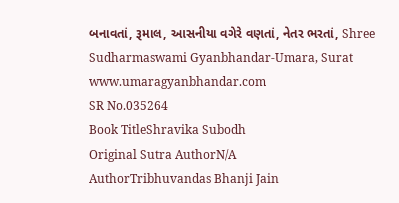બનાવતાં, રૂમાલ, આસનીયા વગેરે વણતાં, નેતર ભરતાં, Shree Sudharmaswami Gyanbhandar-Umara, Surat www.umaragyanbhandar.com
SR No.035264
Book TitleShravika Subodh
Original Sutra AuthorN/A
AuthorTribhuvandas Bhanji Jain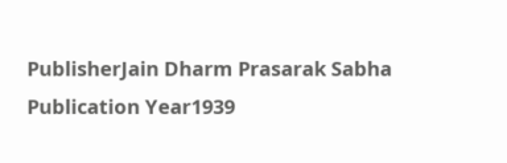PublisherJain Dharm Prasarak Sabha
Publication Year1939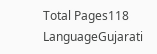Total Pages118
LanguageGujarati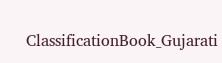ClassificationBook_Gujarati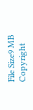File Size9 MB
Copyright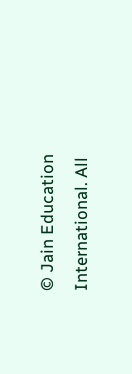© Jain Education International. All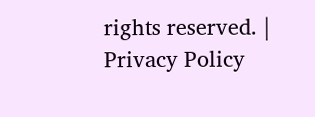rights reserved. | Privacy Policy